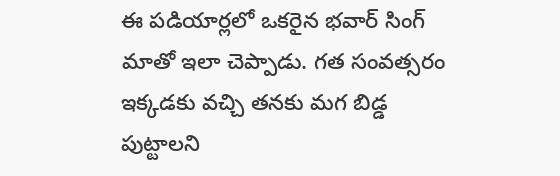ఈ పడియార్లలో ఒకరైన భవార్ సింగ్ మాతో ఇలా చెప్పాడు. గత సంవత్సరం ఇక్కడకు వచ్చి తనకు మగ బిడ్డ పుట్టాలని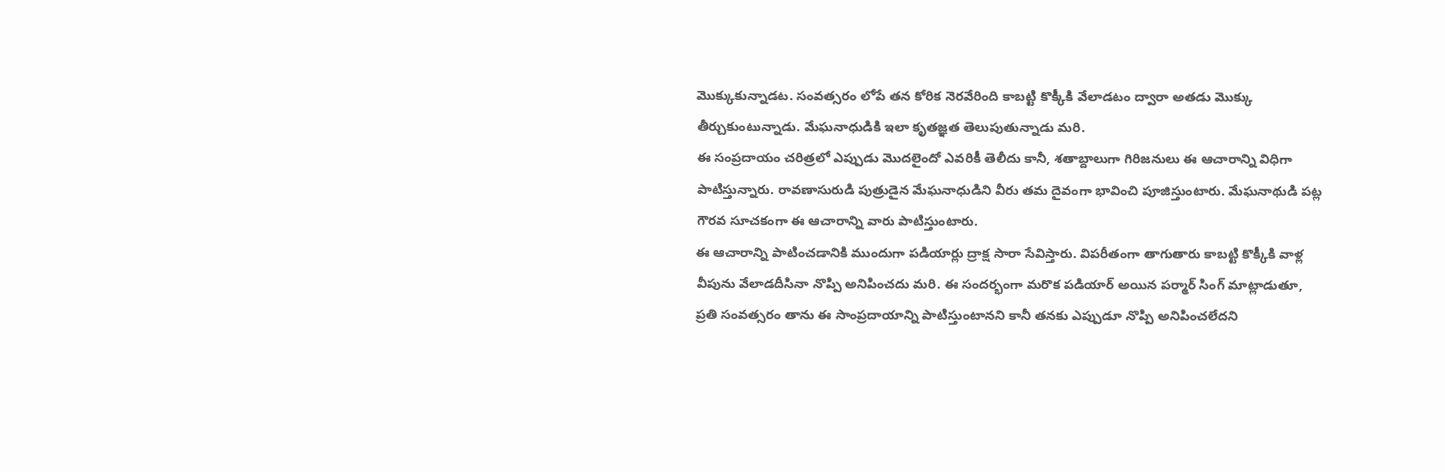మొక్కుకున్నాడట. సంవత్సరం లోపే తన కోరిక నెరవేరింది కాబట్టి కొక్కీకి వేలాడటం ద్వారా అతడు మొక్కు తీర్చుకుంటున్నాడు. మేఘనాధుడికి ఇలా కృతజ్ఞత తెలుపుతున్నాడు మరి.
ఈ సంప్రదాయం చరిత్రలో ఎప్పుడు మొదలైందో ఎవరికీ తెలీదు కానీ, శతాబ్దాలుగా గిరిజనులు ఈ ఆచారాన్ని విధిగా పాటిస్తున్నారు. రావణాసురుడి పుత్రుడైన మేఘనాధుడిని వీరు తమ దైవంగా భావించి పూజిస్తుంటారు. మేఘనాథుడి పట్ల గౌరవ సూచకంగా ఈ ఆచారాన్ని వారు పాటిస్తుంటారు.
ఈ ఆచారాన్ని పాటించడానికి ముందుగా పడియార్లు ద్రాక్ష సారా సేవిస్తారు. విపరీతంగా తాగుతారు కాబట్టి కొక్కీకి వాళ్ల వీపును వేలాడదీసినా నొప్పి అనిపించదు మరి. ఈ సందర్భంగా మరొక పడియార్ అయిన పర్మార్ సింగ్ మాట్లాడుతూ, ప్రతి సంవత్సరం తాను ఈ సాంప్రదాయాన్ని పాటిస్తుంటానని కానీ తనకు ఎప్పుడూ నొప్పి అనిపించలేదని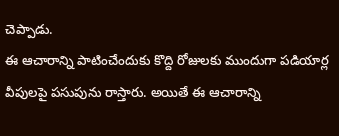చెప్పాడు.
ఈ ఆచారాన్ని పాటించేందుకు కొద్ది రోజులకు ముందుగా పడియార్ల వీపులపై పసుపును రాస్తారు. అయితే ఈ ఆచారాన్ని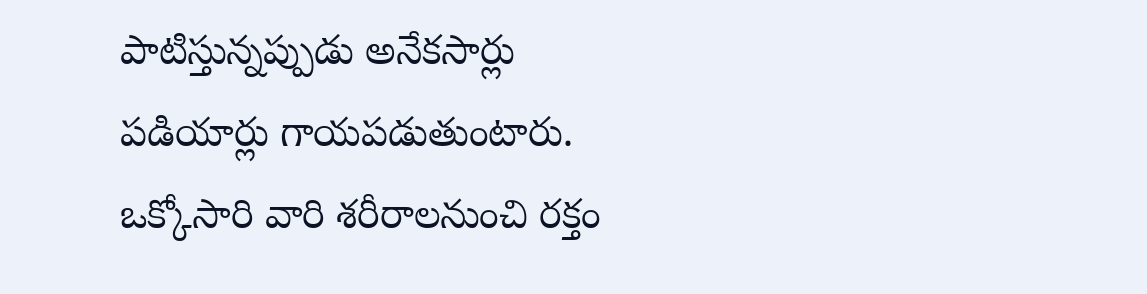పాటిస్తున్నప్పుడు అనేకసార్లు పడియార్లు గాయపడుతుంటారు. ఒక్కోసారి వారి శరీరాలనుంచి రక్తం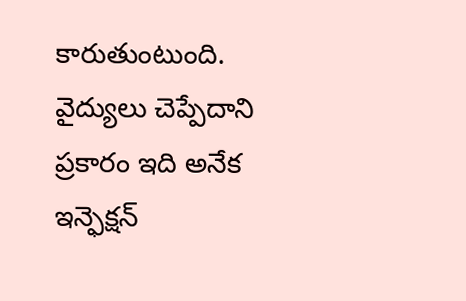కారుతుంటుంది. వైద్యులు చెప్పేదాని ప్రకారం ఇది అనేక ఇన్ఫెక్షన్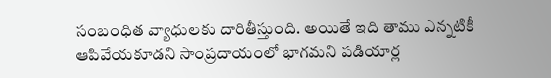సంబంధిత వ్యాధులకు దారితీస్తుంది. అయితే ఇది తాము ఎన్నటికీ ఆపివేయకూడని సాంప్రదాయంలో భాగమని పడియార్ల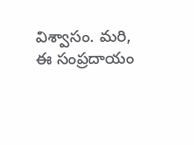విశ్వాసం. మరి, ఈ సంప్రదాయం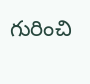గురించి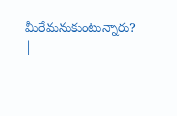మీరేమనుకుంటున్నారు?
|